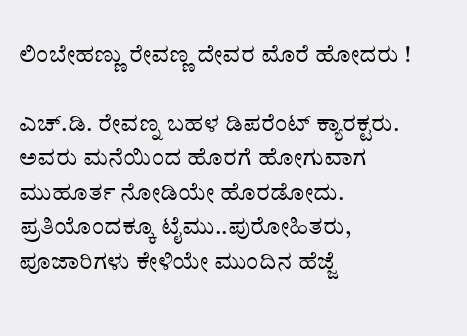ಲಿಂಬೇಹಣ್ಣು ರೇವಣ್ಣ ದೇವರ ಮೊರೆ ಹೋದರು !

ಎಚ್.ಡಿ. ರೇವಣ್ನ ಬಹಳ ಡಿಪರೆಂಟ್ ಕ್ಯಾರಕ್ಟರು. ಅವರು ಮನೆಯಿಂದ ಹೊರಗೆ ಹೋಗುವಾಗ ಮುಹೂರ್ತ ನೋಡಿಯೇ ಹೊರಡೋದು. ಪ್ರತಿಯೊಂದಕ್ಕೂ ಟೈಮು..ಪುರೋಹಿತರು, ಪೂಜಾರಿಗಳು ಕೇಳಿಯೇ ಮುಂದಿನ ಹೆಜ್ಜೆ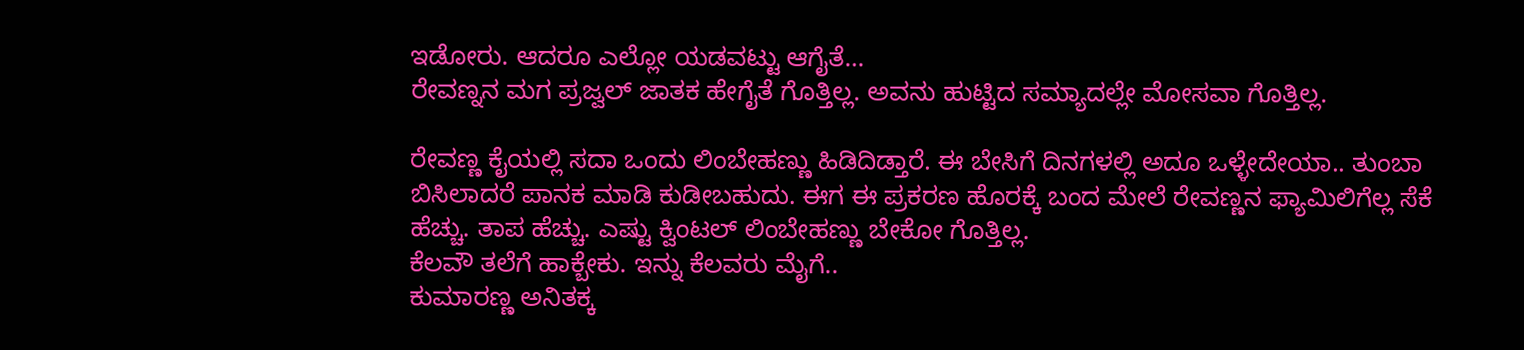ಇಡೋರು. ಆದರೂ ಎಲ್ಲೋ ಯಡವಟ್ಟು ಆಗೈತೆ…
ರೇವಣ್ನನ ಮಗ ಪ್ರಜ್ವಲ್ ಜಾತಕ ಹೇಗೈತೆ ಗೊತ್ತಿಲ್ಲ. ಅವನು ಹುಟ್ಟಿದ ಸಮ್ಯಾದಲ್ಲೇ ಮೋಸವಾ ಗೊತ್ತಿಲ್ಲ.

ರೇವಣ್ಣ ಕೈಯಲ್ಲಿ ಸದಾ ಒಂದು ಲಿಂಬೇಹಣ್ಣು ಹಿಡಿದಿಡ್ತಾರೆ. ಈ ಬೇಸಿಗೆ ದಿನಗಳಲ್ಲಿ ಅದೂ ಒಳ್ಳೇದೇಯಾ.. ತುಂಬಾ ಬಿಸಿಲಾದರೆ ಪಾನಕ ಮಾಡಿ ಕುಡೀಬಹುದು. ಈಗ ಈ ಪ್ರಕರಣ ಹೊರಕ್ಕೆ ಬಂದ ಮೇಲೆ ರೇವಣ್ಣನ ಫ್ಯಾಮಿಲಿಗೆಲ್ಲ ಸೆಕೆ ಹೆಚ್ಚು. ತಾಪ ಹೆಚ್ಚು. ಎಷ್ಟು ಕ್ವಿಂಟಲ್ ಲಿಂಬೇಹಣ್ಣು ಬೇಕೋ ಗೊತ್ತಿಲ್ಲ.
ಕೆಲವೌ ತಲೆಗೆ ಹಾಕ್ಬೇಕು. ಇನ್ನು ಕೆಲವರು ಮೈಗೆ..
ಕುಮಾರಣ್ಣ ಅನಿತಕ್ಕ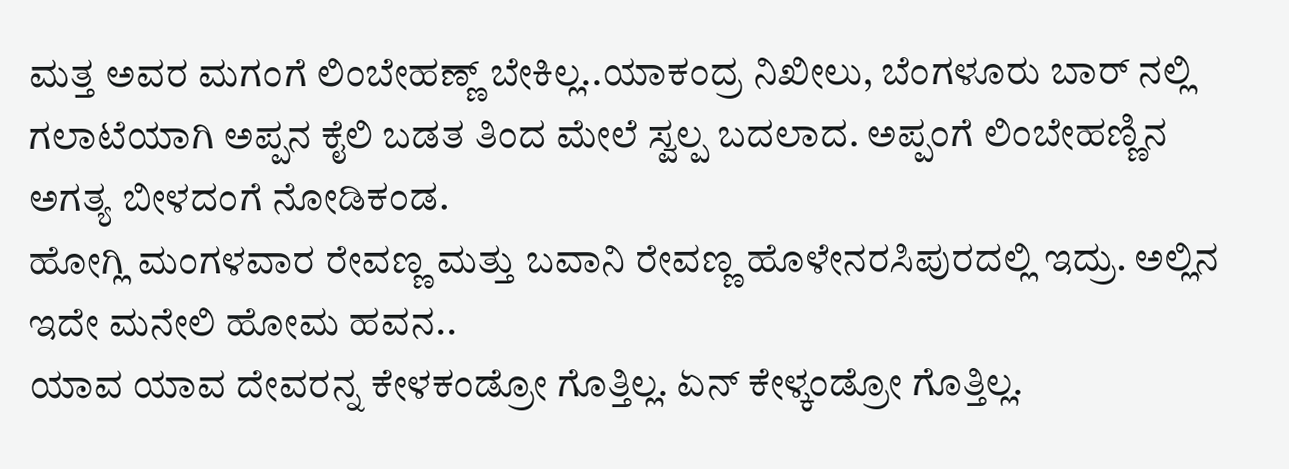ಮತ್ತ ಅವರ ಮಗಂಗೆ ಲಿಂಬೇಹಣ್ಣ್ ಬೇಕಿಲ್ಲ..ಯಾಕಂದ್ರ ನಿಖೀಲು, ಬೆಂಗಳೂರು ಬಾರ್ ನಲ್ಲಿ ಗಲಾಟೆಯಾಗಿ ಅಪ್ಪನ ಕೈಲಿ ಬಡತ ತಿಂದ ಮೇಲೆ ಸ್ವಲ್ಪ ಬದಲಾದ. ಅಪ್ಪಂಗೆ ಲಿಂಬೇಹಣ್ಣಿನ ಅಗತ್ಯ ಬೀಳದಂಗೆ ನೋಡಿಕಂಡ.
ಹೋಗ್ಲಿ ಮಂಗಳವಾರ ರೇವಣ್ಣ ಮತ್ತು ಬವಾನಿ ರೇವಣ್ಣ ಹೊಳೇನರಸಿಪುರದಲ್ಲಿ ಇದ್ರು. ಅಲ್ಲಿನ ಇದೇ ಮನೇಲಿ ಹೋಮ ಹವನ..
ಯಾವ ಯಾವ ದೇವರನ್ನ ಕೇಳಕಂಡ್ರೋ ಗೊತ್ತಿಲ್ಲ. ಏನ್ ಕೇಳ್ಕಂಡ್ರೋ ಗೊತ್ತಿಲ್ಲ.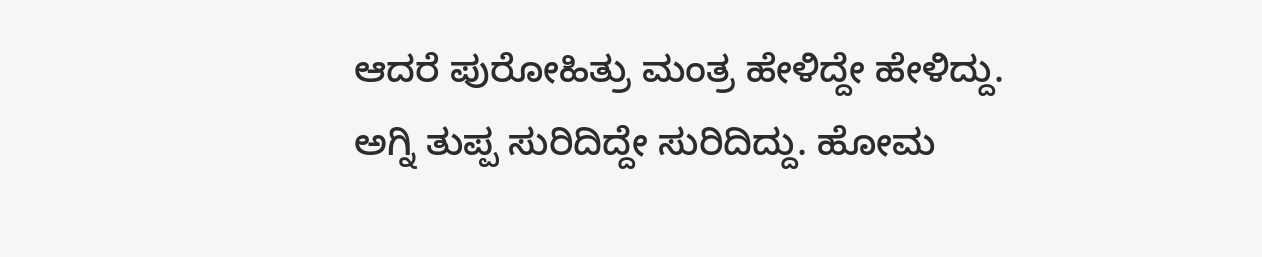ಆದರೆ ಪುರೋಹಿತ್ರು ಮಂತ್ರ ಹೇಳಿದ್ದೇ ಹೇಳಿದ್ದು. ಅಗ್ನಿ ತುಪ್ಪ ಸುರಿದಿದ್ದೇ ಸುರಿದಿದ್ದು. ಹೋಮ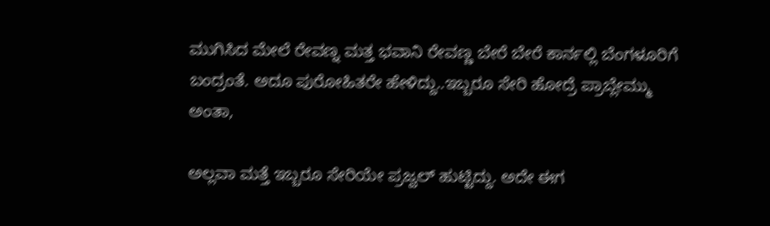ಮುಗಿಸಿದ ಮೇಲೆ ರೇವಣ್ನ ಮತ್ತ ಭವಾನಿ ರೇವಣ್ಣ ಬೇರೆ ಬೇರೆ ಕಾರ್ನಲ್ಲಿ ಬೆಂಗಳೂರಿಗೆ ಬಂದ್ರಂತೆ. ಅದೂ ಪುರೋಹಿತರೇ ಹೇಳಿದ್ದು..ಇಬ್ಬರೂ ಸೇರಿ ಹೋದ್ರೆ ಪ್ರಾಬ್ಲೇಮ್ಮು ಅಂತಾ,

ಅಲ್ಲವಾ ಮತ್ತೆ ಇಬ್ಬರೂ ಸೇರಿಯೇ ಪ್ರಜ್ವಲ್ ಹುಟ್ಟಿದ್ದು. ಅದೇ ಈಗ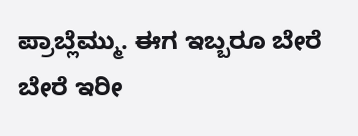ಪ್ರಾಬ್ಲೆಮ್ಮು. ಈಗ ಇಬ್ಬರೂ ಬೇರೆ ಬೇರೆ ಇರೀ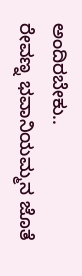ಅಂದಿರಬೇಕು..
ರೇವಣ್ನ ಭವಾನಿಯಮ್ಮನ ಜೊತೆ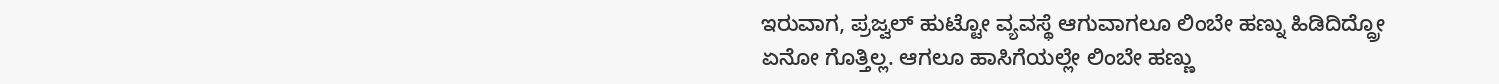ಇರುವಾಗ, ಪ್ರಜ್ವಲ್ ಹುಟ್ಟೋ ವ್ಯವಸ್ಥೆ ಆಗುವಾಗಲೂ ಲಿಂಬೇ ಹಣ್ನು ಹಿಡಿದಿದ್ದ್ರೋ ಏನೋ ಗೊತ್ತಿಲ್ಲ. ಆಗಲೂ ಹಾಸಿಗೆಯಲ್ಲೇ ಲಿಂಬೇ ಹಣ್ಣು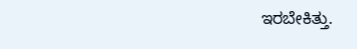ಇರಬೇಕಿತ್ತು.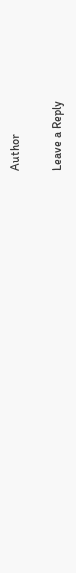Author

Leave a Reply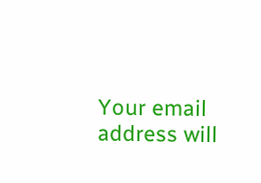Your email address will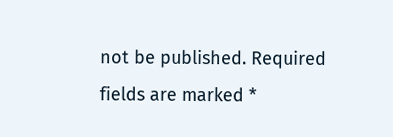not be published. Required fields are marked *